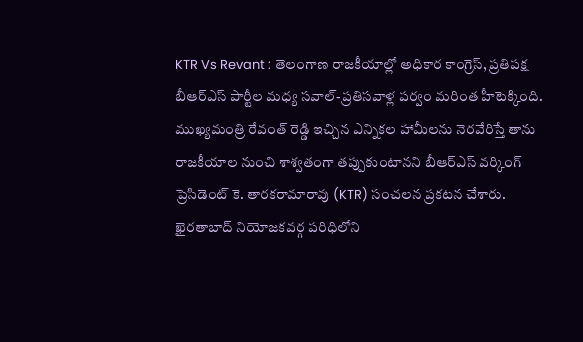KTR Vs Revant : తెలంగాణ రాజకీయాల్లో అధికార కాంగ్రెస్, ప్రతిపక్ష బీఆర్ఎస్ పార్టీల మధ్య సవాల్-ప్రతిసవాళ్ల పర్వం మరింత హీటెక్కింది. ముఖ్యమంత్రి రేవంత్ రెడ్డి ఇచ్చిన ఎన్నికల హామీలను నెరవేరిస్తే తాను రాజకీయాల నుంచి శాశ్వతంగా తప్పుకుంటానని బీఆర్ఎస్ వర్కింగ్ ప్రెసిడెంట్ కె. తారకరామారావు (KTR) సంచలన ప్రకటన చేశారు. ఖైరతాబాద్ నియోజకవర్గ పరిధిలోని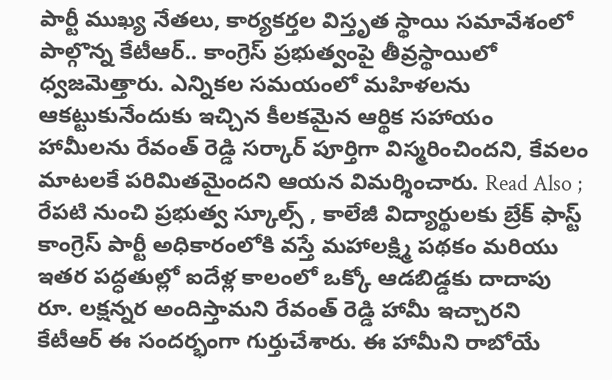పార్టీ ముఖ్య నేతలు, కార్యకర్తల విస్తృత స్థాయి సమావేశంలో పాల్గొన్న కేటీఆర్.. కాంగ్రెస్ ప్రభుత్వంపై తీవ్రస్థాయిలో ధ్వజమెత్తారు. ఎన్నికల సమయంలో మహిళలను ఆకట్టుకునేందుకు ఇచ్చిన కీలకమైన ఆర్థిక సహాయం హామీలను రేవంత్ రెడ్డి సర్కార్ పూర్తిగా విస్మరించిందని, కేవలం మాటలకే పరిమితమైందని ఆయన విమర్శించారు. Read Also ; రేపటి నుంచి ప్రభుత్వ స్కూల్స్ , కాలేజీ విద్యార్థులకు బ్రేక్ ఫాస్ట్ కాంగ్రెస్ పార్టీ అధికారంలోకి వస్తే మహాలక్ష్మి పథకం మరియు ఇతర పద్ధతుల్లో ఐదేళ్ల కాలంలో ఒక్కో ఆడబిడ్డకు దాదాపు రూ. లక్షన్నర అందిస్తామని రేవంత్ రెడ్డి హామీ ఇచ్చారని కేటీఆర్ ఈ సందర్భంగా గుర్తుచేశారు. ఈ హామీని రాబోయే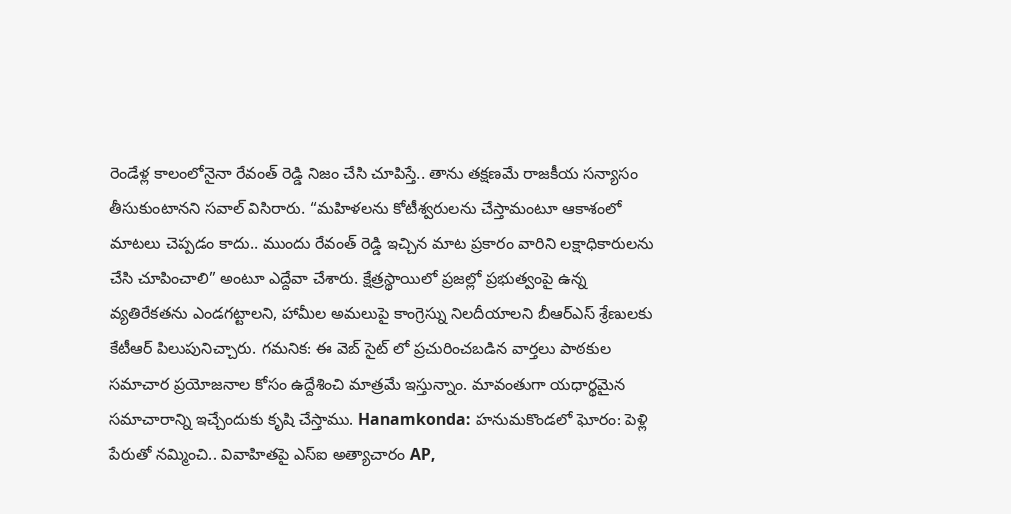రెండేళ్ల కాలంలోనైనా రేవంత్ రెడ్డి నిజం చేసి చూపిస్తే.. తాను తక్షణమే రాజకీయ సన్యాసం తీసుకుంటానని సవాల్ విసిరారు. “మహిళలను కోటీశ్వరులను చేస్తామంటూ ఆకాశంలో మాటలు చెప్పడం కాదు.. ముందు రేవంత్ రెడ్డి ఇచ్చిన మాట ప్రకారం వారిని లక్షాధికారులను చేసి చూపించాలి” అంటూ ఎద్దేవా చేశారు. క్షేత్రస్థాయిలో ప్రజల్లో ప్రభుత్వంపై ఉన్న వ్యతిరేకతను ఎండగట్టాలని, హామీల అమలుపై కాంగ్రెస్ను నిలదీయాలని బీఆర్ఎస్ శ్రేణులకు కేటీఆర్ పిలుపునిచ్చారు. గమనిక: ఈ వెబ్ సైట్ లో ప్రచురించబడిన వార్తలు పాఠకుల సమాచార ప్రయోజనాల కోసం ఉద్దేశించి మాత్రమే ఇస్తున్నాం. మావంతుగా యధార్థమైన సమాచారాన్ని ఇచ్చేందుకు కృషి చేస్తాము. Hanamkonda: హనుమకొండలో ఘోరం: పెళ్లి పేరుతో నమ్మించి.. వివాహితపై ఎస్ఐ అత్యాచారం AP,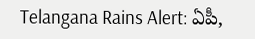Telangana Rains Alert: ఏపీ,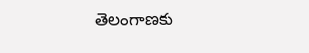తెలంగాణకు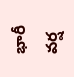భారీ వర్ష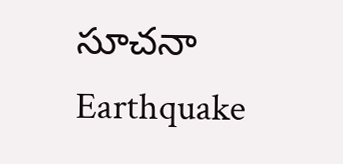సూచనా Earthquake